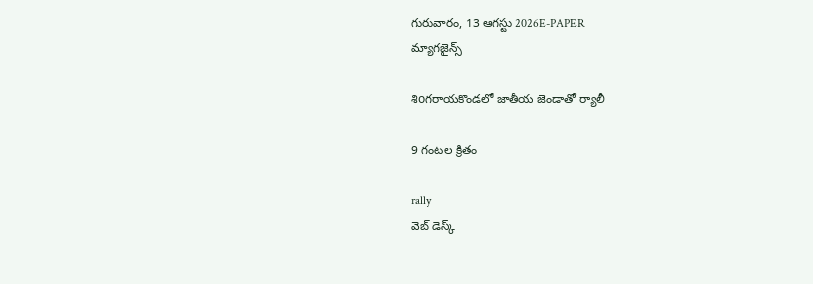గురువారం, 13 ఆగస్టు 2026E-PAPER
మ్యాగజైన్స్

శిoగరాయకొండలో జాతీయ జెండాతో ర్యాలీ

9 గంటల క్రితం

rally
వెబ్ డెస్క్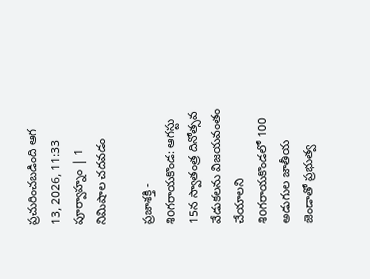ప్రచురించబడింది ఆగ 13, 2026, 11:33 పూర్వాహ్నం | 1 నిమిషాల చదవడం

ప్రజాశక్తి - శిoగరాయకొండ: ఆగస్టు 15న స్వాతంత్ర దినోత్సవ వేడుకలను విజయవంతం చేయాలని శిoగరాయకొండలో 100 అడుగుల జాతీయ జెండాతో ప్రభుత్వ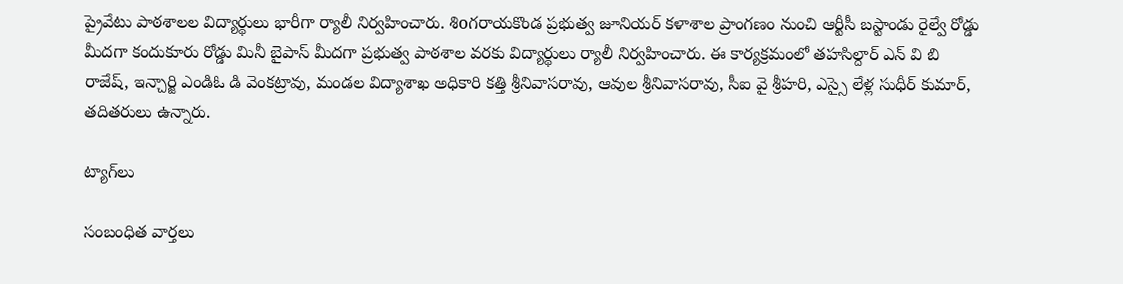ప్రైవేటు పాఠశాలల విద్యార్థులు భారీగా ర్యాలీ నిర్వహించారు. శిoగరాయకొండ ప్రభుత్వ జూనియర్ కళాశాల ప్రాంగణం నుంచి ఆర్టీసీ బస్టాండు రైల్వే రోడ్డు మీదగా కందుకూరు రోడ్డు మినీ బైపాస్ మీదగా ప్రభుత్వ పాఠశాల వరకు విద్యార్థులు ర్యాలీ నిర్వహించారు. ఈ కార్యక్రమంలో తహసిల్దార్ ఎన్ వి బి రాజేష్, ఇన్చార్జి ఎండిఓ డి వెంకట్రావు, మండల విద్యాశాఖ అధికారి కత్తి శ్రీనివాసరావు, ఆవుల శ్రీనివాసరావు, సీఐ వై శ్రీహరి, ఎస్సై లేళ్ల సుధీర్ కుమార్, తదితరులు ఉన్నారు.

ట్యాగ్‌లు

సంబంధిత వార్తలు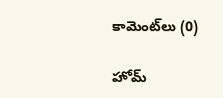కామెంట్‌లు (0)

హోమ్